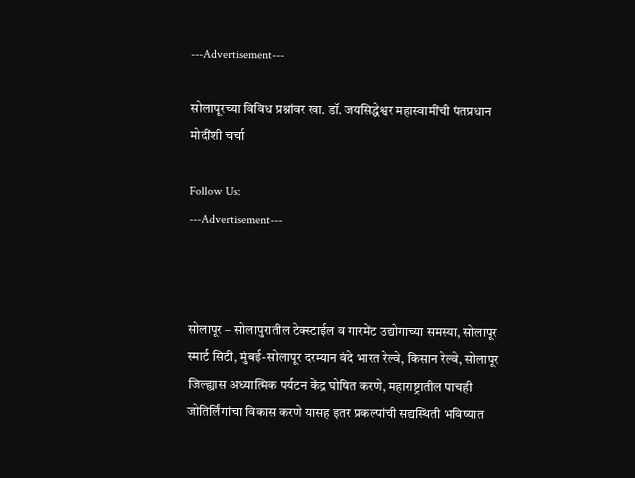---Advertisement---

सोलापूरच्या विविध प्रश्नांवर खा. डॉ. जयसिद्धेश्वर महास्वामींची पंतप्रधान मोदींशी चर्चा

Follow Us:
---Advertisement---



सोलापूर – सोलापुरातील टेक्स्टाईल व गारमेंट उद्योगाच्या समस्या, सोलापूर स्मार्ट सिटी, मुंबई-सोलापूर दरम्यान वंदे भारत रेल्वे, किसान रेल्वे, सोलापूर जिल्ह्यास अध्यात्मिक पर्यटन केंद्र घोषित करणे, महाराष्ट्रातील पाचही जोतिर्लिंगांचा विकास करणे यासह इतर प्रकल्पांची सद्यस्थिती भविष्यात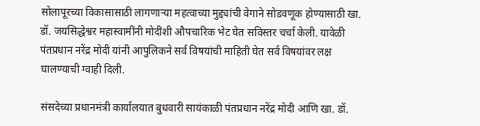सोलापूरच्या विकासासाठी लागणाऱ्या महत्वाच्या मुद्द्यांची वेगाने सोडवणूक होण्यासाठी खा. डॉ. जयसिद्धेश्वर महास्वामींनी मोदींशी औपचारिक भेट घेत सविस्तर चर्चा केली. यावेळी पंतप्रधान नरेंद्र मोदी यांनी आपुलिकने सर्व विषयांची माहिती घेत सर्व विषयांवर लक्ष घालण्याची ग्वाही दिली.

संसदेच्या प्रधानमंत्री कार्यालयात बुधवारी सायंकाळी पंतप्रधान नरेंद्र मोदी आणि खा. डॉ.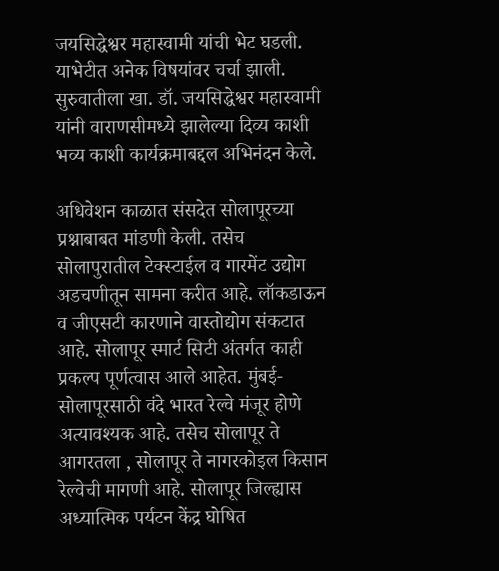जयसिद्धेश्वर महास्वामी यांची भेट घडली. याभेटीत अनेक विषयांवर चर्चा झाली. सुरुवातीला खा. डॉ. जयसिद्धेश्वर महास्वामी यांनी वाराणसीमध्ये झालेल्या दिव्य काशी भव्य काशी कार्यक्रमाबद्दल अभिनंदन केले.

अधिवेशन काळात संसदेत सोलापूरच्या प्रश्नाबाबत मांडणी केली. तसेच सोलापुरातील टेक्स्टाईल व गारमेंट उद्योग अडचणीतून सामना करीत आहे. लॉकडाऊन व जीएसटी कारणाने वास्तोद्योग संकटात आहे. सोलापूर स्मार्ट सिटी अंतर्गत काही प्रकल्प पूर्णत्वास आले आहेत. मुंबई-सोलापूरसाठी वंदे भारत रेल्वे मंजूर होणे अत्यावश्यक आहे. तसेच सोलापूर ते आगरतला , सोलापूर ते नागरकोइल किसान रेल्वेची मागणी आहे. सोलापूर जिल्ह्यास अध्यात्मिक पर्यटन केंद्र घोषित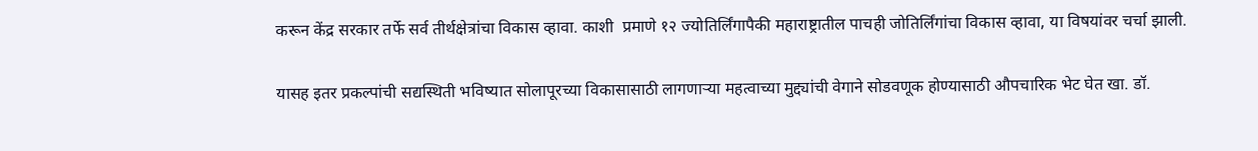करून केंद्र सरकार तर्फे सर्व तीर्थक्षेत्रांचा विकास व्हावा. काशी  प्रमाणे १२ ज्योतिर्लिंगापैकी महाराष्ट्रातील पाचही जोतिर्लिंगांचा विकास व्हावा, या विषयांवर चर्चा झाली.

यासह इतर प्रकल्पांची सद्यस्थिती भविष्यात सोलापूरच्या विकासासाठी लागणाऱ्या महत्वाच्या मुद्द्यांची वेगाने सोडवणूक होण्यासाठी औपचारिक भेट घेत खा. डॉ.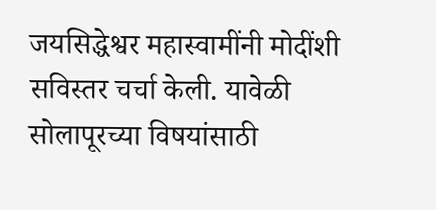जयसिद्धेश्वर महास्वामींनी मोदींशी सविस्तर चर्चा केली. यावेळी सोलापूरच्या विषयांसाठी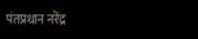पंतप्रधान नरेंद्र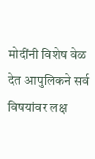मोदींनी विशेष वेळ देत आपुलिकने सर्व विषयांवर लक्ष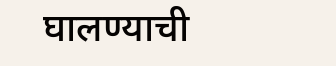घालण्याची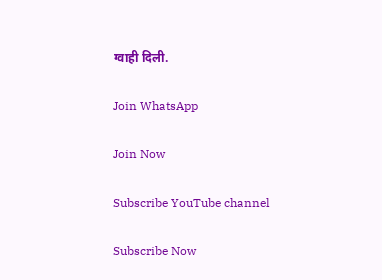ग्वाही दिली.

Join WhatsApp

Join Now

Subscribe YouTube channel

Subscribe Now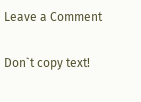Leave a Comment

Don`t copy text!